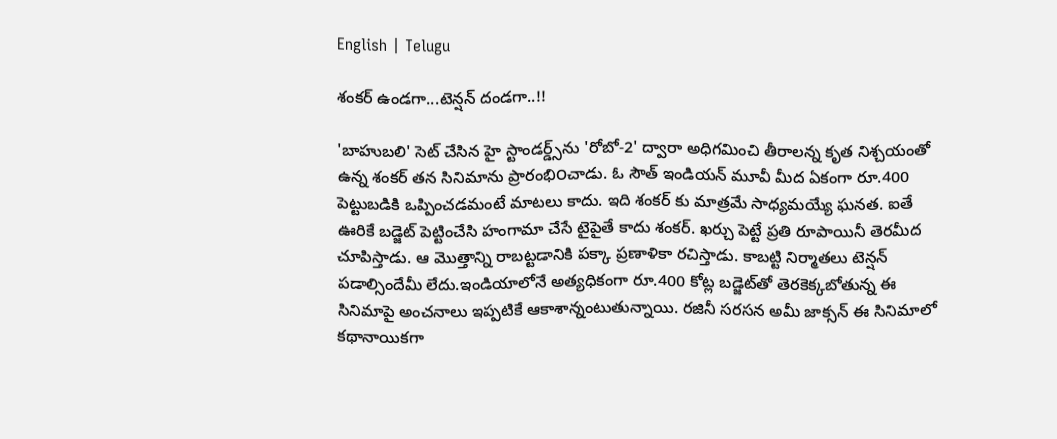English | Telugu

శంకర్ ఉండగా...టెన్షన్ దండగా..!!

'బాహుబలి' సెట్‌ చేసిన హై స్టాండర్డ్స్‌ను 'రోబో-2' ద్వారా అధిగమించి తీరాలన్న కృత నిశ్చయంతో ఉన్న శంకర్‌ తన సినిమాను ప్రారంభి౦చాడు. ఓ సౌత్‌ ఇండియన్‌ మూవీ మీద ఏకంగా రూ.400 పెట్టుబడికి ఒప్పించడమంటే మాటలు కాదు. ఇది శంకర్‌ కు మాత్రమే సాధ్యమయ్యే ఘనత. ఐతే ఊరికే బడ్జెట్‌ పెట్టించేసి హంగామా చేసే టైపైతే కాదు శంకర్‌. ఖర్చు పెట్టే ప్రతి రూపాయినీ తెరమీద చూపిస్తాడు. ఆ మొత్తాన్ని రాబట్టడానికి పక్కా ప్రణాళికా రచిస్తాడు. కాబట్టి నిర్మాతలు టెన్షన్‌ పడాల్సిందేమీ లేదు.ఇండియాలోనే అత్యధికంగా రూ.400 కోట్ల బడ్జెట్‌తో తెరకెక్కబోతున్న ఈ సినిమాపై అంచనాలు ఇప్పటికే ఆకాశాన్నంటుతున్నాయి. రజినీ సరసన అమీ జాక్సన్‌ ఈ సినిమాలో కథానాయికగా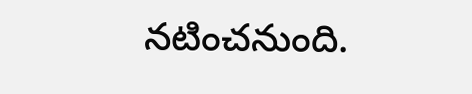నటించనుంది.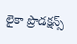లైకా ప్రొడక్షన్స్‌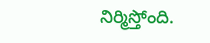నిర్మిస్తోంది.